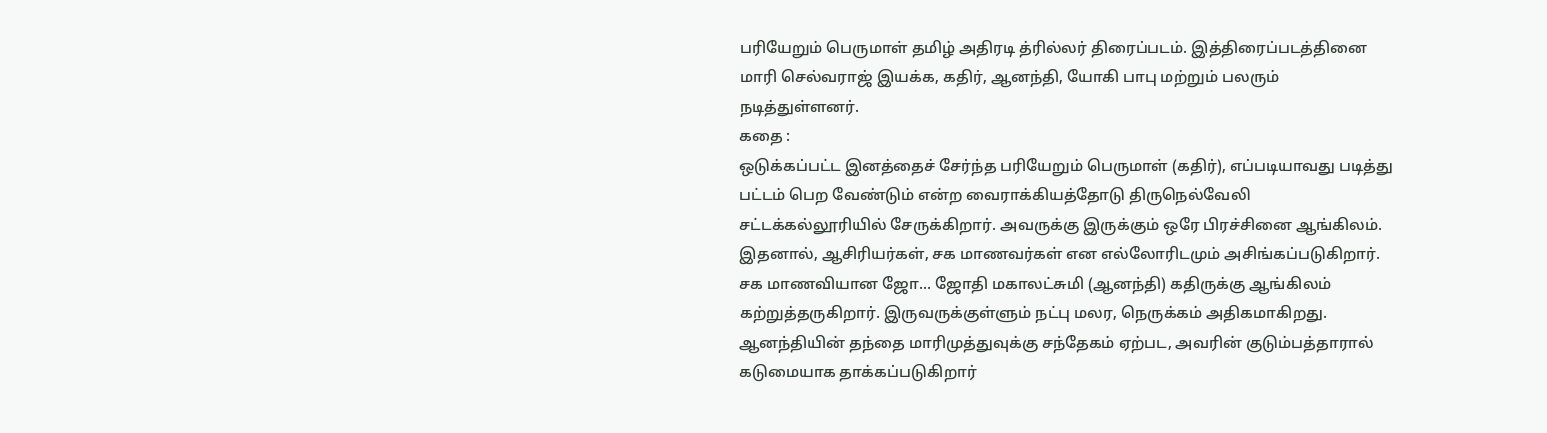பரியேறும் பெருமாள் தமிழ் அதிரடி த்ரில்லர் திரைப்படம். இத்திரைப்படத்தினை மாரி செல்வராஜ் இயக்க, கதிர், ஆனந்தி, யோகி பாபு மற்றும் பலரும் நடித்துள்ளனர்.
கதை :
ஒடுக்கப்பட்ட இனத்தைச் சேர்ந்த பரியேறும் பெருமாள் (கதிர்), எப்படியாவது படித்து பட்டம் பெற வேண்டும் என்ற வைராக்கியத்தோடு திருநெல்வேலி சட்டக்கல்லூரியில் சேருக்கிறார். அவருக்கு இருக்கும் ஒரே பிரச்சினை ஆங்கிலம். இதனால், ஆசிரியர்கள், சக மாணவர்கள் என எல்லோரிடமும் அசிங்கப்படுகிறார். சக மாணவியான ஜோ... ஜோதி மகாலட்சுமி (ஆனந்தி) கதிருக்கு ஆங்கிலம் கற்றுத்தருகிறார். இருவருக்குள்ளும் நட்பு மலர, நெருக்கம் அதிகமாகிறது. ஆனந்தியின் தந்தை மாரிமுத்துவுக்கு சந்தேகம் ஏற்பட, அவரின் குடும்பத்தாரால் கடுமையாக தாக்கப்படுகிறார்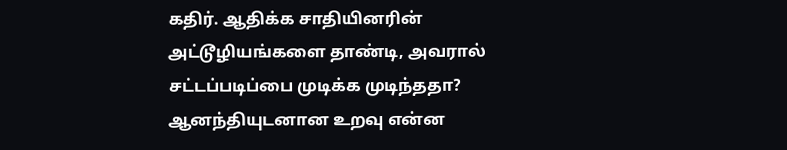கதிர். ஆதிக்க சாதியினரின் அட்டூழியங்களை தாண்டி, அவரால் சட்டப்படிப்பை முடிக்க முடிந்ததா? ஆனந்தியுடனான உறவு என்ன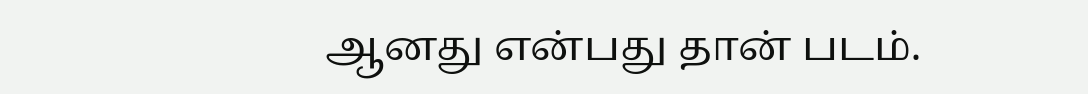ஆனது என்பது தான் படம்.